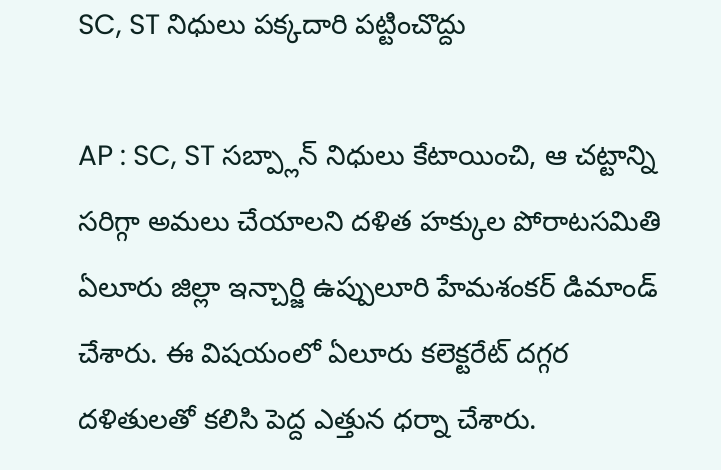SC, ST నిధులు పక్కదారి పట్టించొద్దు

AP : SC, ST సబ్ప్లాన్ నిధులు కేటాయించి, ఆ చట్టాన్ని సరిగ్గా అమలు చేయాలని దళిత హక్కుల పోరాటసమితి ఏలూరు జిల్లా ఇన్చార్జి ఉప్పులూరి హేమశంకర్ డిమాండ్ చేశారు. ఈ విషయంలో ఏలూరు కలెక్టరేట్ దగ్గర దళితులతో కలిసి పెద్ద ఎత్తున ధర్నా చేశారు.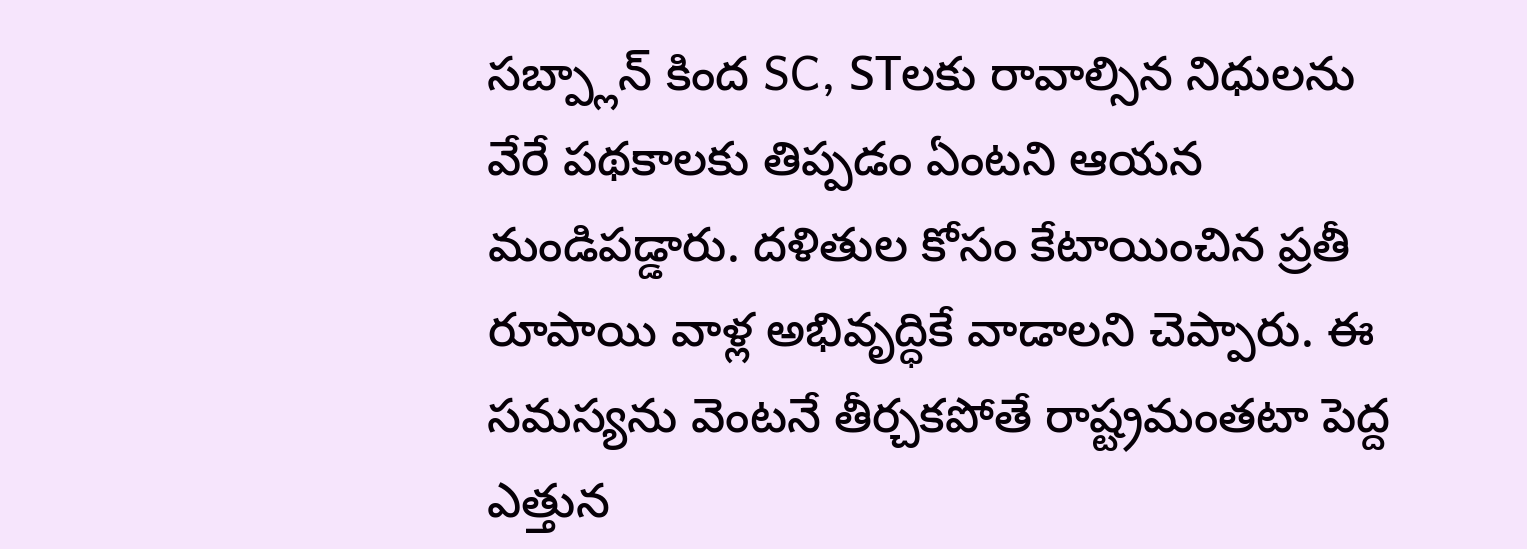సబ్ప్లాన్ కింద SC, STలకు రావాల్సిన నిధులను వేరే పథకాలకు తిప్పడం ఏంటని ఆయన మండిపడ్డారు. దళితుల కోసం కేటాయించిన ప్రతీ రూపాయి వాళ్ల అభివృద్ధికే వాడాలని చెప్పారు. ఈ సమస్యను వెంటనే తీర్చకపోతే రాష్ట్రమంతటా పెద్ద ఎత్తున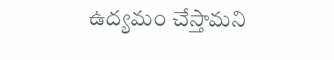ఉద్యమం చేస్తామని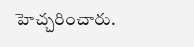హెచ్చరించారు.